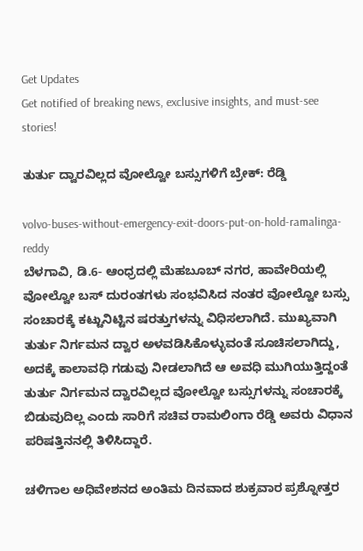Get Updates
Get notified of breaking news, exclusive insights, and must-see stories!

ತುರ್ತು ದ್ವಾರವಿಲ್ಲದ ವೋಲ್ವೋ ಬಸ್ಸುಗಳಿಗೆ ಬ್ರೇಕ್: ರೆಡ್ಡಿ

volvo-buses-without-emergency-exit-doors-put-on-hold-ramalinga-reddy
ಬೆಳಗಾವಿ, ಡಿ.6- ಆಂಧ್ರದಲ್ಲಿ ಮೆಹಬೂಬ್‌ ನಗರ, ಹಾವೇರಿಯಲ್ಲಿ ವೋಲ್ವೋ ಬಸ್ ದುರಂತಗಳು ಸಂಭವಿಸಿದ ನಂತರ ವೋಲ್ವೋ ಬಸ್ಸು ಸಂಚಾರಕ್ಕೆ ಕಟ್ಟುನಿಟ್ಟಿನ ಷರತ್ತುಗಳನ್ನು ವಿಧಿಸಲಾಗಿದೆ. ಮುಖ್ಯವಾಗಿ ತುರ್ತು ನಿರ್ಗಮನ ದ್ವಾರ ಅಳವಡಿಸಿಕೊಳ್ಳುವಂತೆ ಸೂಚಿಸಲಾಗಿದ್ದು, ಅದಕ್ಕೆ ಕಾಲಾವಧಿ ಗಡುವು ನೀಡಲಾಗಿದೆ ಆ ಅವಧಿ ಮುಗಿಯುತ್ತಿದ್ದಂತೆ ತುರ್ತು ನಿರ್ಗಮನ ದ್ವಾರವಿಲ್ಲದ ವೋಲ್ವೋ ಬಸ್ಸುಗಳನ್ನು ಸಂಚಾರಕ್ಕೆ ಬಿಡುವುದಿಲ್ಲ ಎಂದು ಸಾರಿಗೆ ಸಚಿವ ರಾಮಲಿಂಗಾ ರೆಡ್ಡಿ ಅವರು ವಿಧಾನ ಪರಿಷತ್ತಿನನಲ್ಲಿ ತಿಳಿಸಿದ್ದಾರೆ.

ಚಳಿಗಾಲ ಅಧಿವೇಶನದ ಅಂತಿಮ ದಿನವಾದ ಶುಕ್ರವಾರ ಪ್ರಶ್ನೋತ್ತರ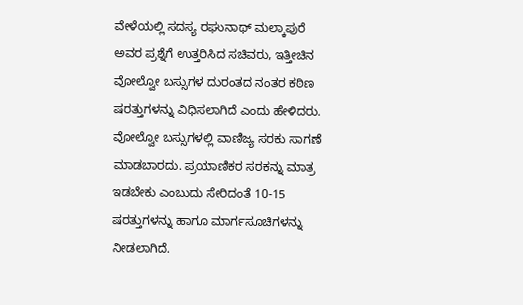ವೇಳೆಯಲ್ಲಿ ಸದಸ್ಯ ರಘುನಾಥ್ ಮಲ್ಕಾಪುರೆ ಅವರ ಪ್ರಶ್ನೆಗೆ ಉತ್ತರಿಸಿದ ಸಚಿವರು, ಇತ್ತೀಚಿನ ವೋಲ್ವೋ ಬಸ್ಸುಗಳ ದುರಂತದ ನಂತರ ಕಠಿಣ ಷರತ್ತುಗಳನ್ನು ವಿಧಿಸಲಾಗಿದೆ ಎಂದು ಹೇಳಿದರು. ವೋಲ್ವೋ ಬಸ್ಸುಗಳಲ್ಲಿ ವಾಣಿಜ್ಯ ಸರಕು ಸಾಗಣೆ ಮಾಡಬಾರದು. ಪ್ರಯಾಣಿಕರ ಸರಕನ್ನು ಮಾತ್ರ ಇಡಬೇಕು ಎಂಬುದು ಸೇರಿದಂತೆ 10-15 ಷರತ್ತುಗಳನ್ನು ಹಾಗೂ ಮಾರ್ಗಸೂಚಿಗಳನ್ನು ನೀಡಲಾಗಿದೆ.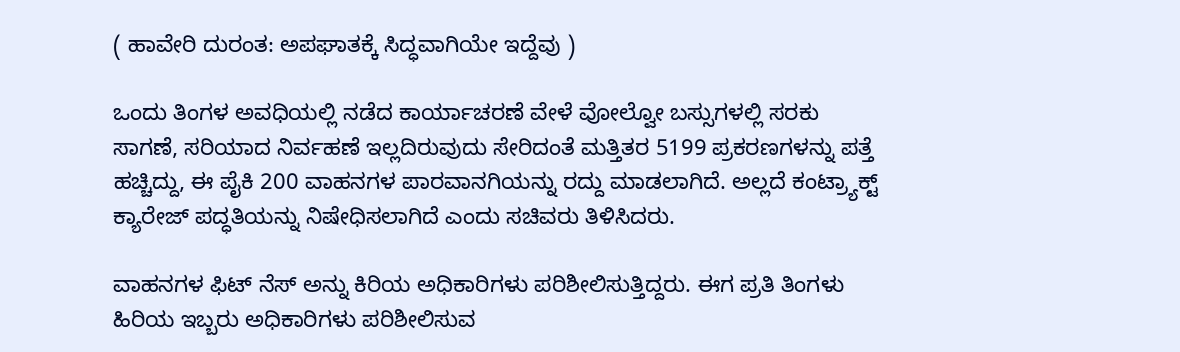( ಹಾವೇರಿ ದುರಂತ: ಅಪಘಾತಕ್ಕೆ ಸಿದ್ಧವಾಗಿಯೇ ಇದ್ದೆವು )

ಒಂದು ತಿಂಗಳ ಅವಧಿಯಲ್ಲಿ ನಡೆದ ಕಾರ್ಯಾಚರಣೆ ವೇಳೆ ವೋಲ್ವೋ ಬಸ್ಸುಗಳಲ್ಲಿ ಸರಕು ಸಾಗಣೆ, ಸರಿಯಾದ ನಿರ್ವಹಣೆ ಇಲ್ಲದಿರುವುದು ಸೇರಿದಂತೆ ಮತ್ತಿತರ 5199 ಪ್ರಕರಣಗಳನ್ನು ಪತ್ತೆ ಹಚ್ಚಿದ್ದು, ಈ ಪೈಕಿ 200 ವಾಹನಗಳ ಪಾರವಾನಗಿಯನ್ನು ರದ್ದು ಮಾಡಲಾಗಿದೆ. ಅಲ್ಲದೆ ಕಂಟ್ರ್ಯಾಕ್ಟ್ ಕ್ಯಾರೇಜ್ ಪದ್ಧತಿಯನ್ನು ನಿಷೇಧಿಸಲಾಗಿದೆ ಎಂದು ಸಚಿವರು ತಿಳಿಸಿದರು.

ವಾಹನಗಳ ಫಿಟ್‌ ನೆಸ್‌ ಅನ್ನು ಕಿರಿಯ ಅಧಿಕಾರಿಗಳು ಪರಿಶೀಲಿಸುತ್ತಿದ್ದರು. ಈಗ ಪ್ರತಿ ತಿಂಗಳು ಹಿರಿಯ ಇಬ್ಬರು ಅಧಿಕಾರಿಗಳು ಪರಿಶೀಲಿಸುವ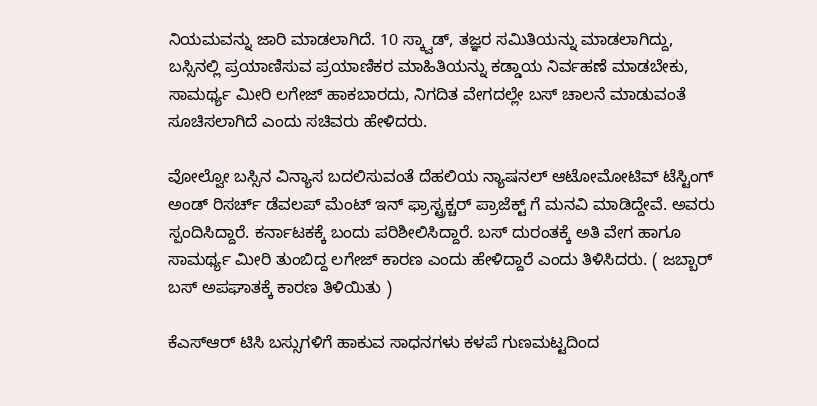ನಿಯಮವನ್ನು ಜಾರಿ ಮಾಡಲಾಗಿದೆ. 10 ಸ್ಕ್ವಾಡ್, ತಜ್ಞರ ಸಮಿತಿಯನ್ನು ಮಾಡಲಾಗಿದ್ದು, ಬಸ್ಸಿನಲ್ಲಿ ಪ್ರಯಾಣಿಸುವ ಪ್ರಯಾಣಿಕರ ಮಾಹಿತಿಯನ್ನು ಕಡ್ಡಾಯ ನಿರ್ವಹಣೆ ಮಾಡಬೇಕು, ಸಾಮರ್ಥ್ಯ ಮೀರಿ ಲಗೇಜ್ ಹಾಕಬಾರದು, ನಿಗದಿತ ವೇಗದಲ್ಲೇ ಬಸ್ ಚಾಲನೆ ಮಾಡುವಂತೆ ಸೂಚಿಸಲಾಗಿದೆ ಎಂದು ಸಚಿವರು ಹೇಳಿದರು.

ವೋಲ್ವೋ ಬಸ್ಸಿನ ವಿನ್ಯಾಸ ಬದಲಿಸುವಂತೆ ದೆಹಲಿಯ ನ್ಯಾಷನಲ್ ಆಟೋಮೋಟಿವ್ ಟೆಸ್ಟಿಂಗ್ ಅಂಡ್ ರಿಸರ್ಚ್ ಡೆವಲಪ್‌ ಮೆಂಟ್ ಇನ್‌ ಫ್ರಾಸ್ಟ್ರಕ್ಚರ್ ಪ್ರಾಜೆಕ್ಟ್‌ ಗೆ ಮನವಿ ಮಾಡಿದ್ದೇವೆ. ಅವರು ಸ್ಪಂದಿಸಿದ್ದಾರೆ. ಕರ್ನಾಟಕಕ್ಕೆ ಬಂದು ಪರಿಶೀಲಿಸಿದ್ದಾರೆ. ಬಸ್ ದುರಂತಕ್ಕೆ ಅತಿ ವೇಗ ಹಾಗೂ ಸಾಮರ್ಥ್ಯ ಮೀರಿ ತುಂಬಿದ್ದ ಲಗೇಜ್ ಕಾರಣ ಎಂದು ಹೇಳಿದ್ದಾರೆ ಎಂದು ತಿಳಿಸಿದರು. ( ಜಬ್ಬಾರ್ ಬಸ್ ಅಪಘಾತಕ್ಕೆ ಕಾರಣ ತಿಳಿಯಿತು )

ಕೆಎಸ್‌ಆರ್‌ ಟಿಸಿ ಬಸ್ಸುಗಳಿಗೆ ಹಾಕುವ ಸಾಧನಗಳು ಕಳಪೆ ಗುಣಮಟ್ಟದಿಂದ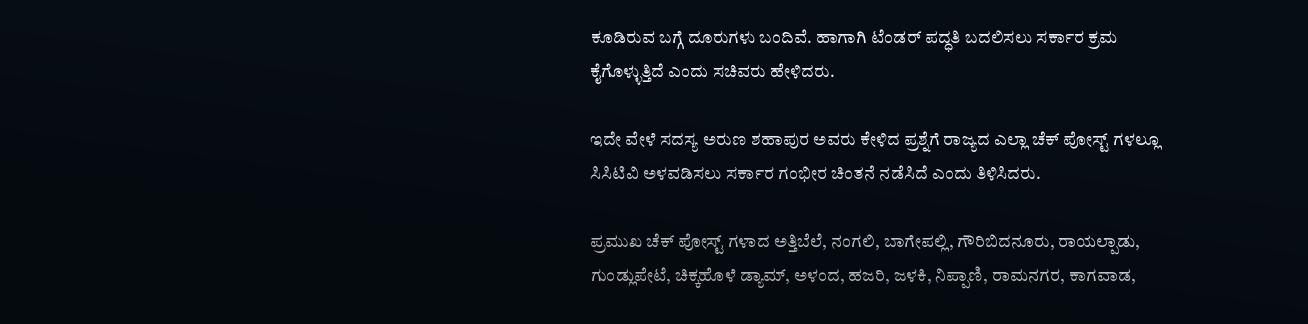ಕೂಡಿರುವ ಬಗ್ಗೆ ದೂರುಗಳು ಬಂದಿವೆ. ಹಾಗಾಗಿ ಟೆಂಡರ್ ಪದ್ಧತಿ ಬದಲಿಸಲು ಸರ್ಕಾರ ಕ್ರಮ ಕೈಗೊಳ್ಳುತ್ತಿದೆ ಎಂದು ಸಚಿವರು ಹೇಳಿದರು.

ಇದೇ ವೇಳೆ ಸದಸ್ಯ ಅರುಣ ಶಹಾಪುರ ಅವರು ಕೇಳಿದ ಪ್ರಶ್ನೆಗೆ ರಾಜ್ಯದ ಎಲ್ಲಾ ಚೆಕ್‌ ಪೋಸ್ಟ್‌ ಗಳಲ್ಲೂ ಸಿಸಿಟಿವಿ ಅಳವಡಿಸಲು ಸರ್ಕಾರ ಗಂಭೀರ ಚಿಂತನೆ ನಡೆಸಿದೆ ಎಂದು ತಿಳಿಸಿದರು.

ಪ್ರಮುಖ ಚೆಕ್‌ ಪೋಸ್ಟ್‌ ಗಳಾದ ಅತ್ತಿಬೆಲೆ, ನಂಗಲಿ, ಬಾಗೇಪಲ್ಲಿ, ಗೌರಿಬಿದನೂರು, ರಾಯಲ್ಪಾಡು, ಗುಂಡ್ಲುಪೇಟೆ, ಚಿಕ್ಕಹೊಳೆ ಡ್ಯಾಮ್, ಅಳಂದ, ಹಜರಿ, ಜಳಕಿ, ನಿಪ್ಪಾಣಿ, ರಾಮನಗರ, ಕಾಗವಾಡ,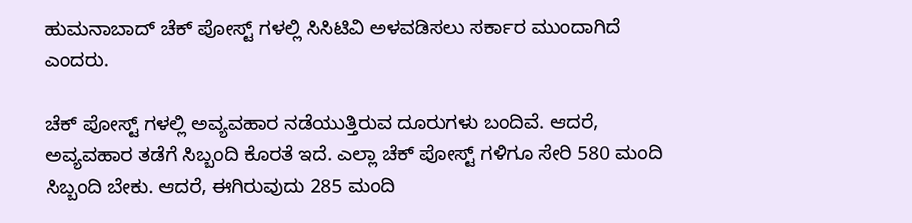ಹುಮನಾಬಾದ್ ಚೆಕ್‌ ಪೋಸ್ಟ್‌ ಗಳಲ್ಲಿ ಸಿಸಿಟಿವಿ ಅಳವಡಿಸಲು ಸರ್ಕಾರ ಮುಂದಾಗಿದೆ ಎಂದರು.

ಚೆಕ್‌ ಪೋಸ್ಟ್‌ ಗಳಲ್ಲಿ ಅವ್ಯವಹಾರ ನಡೆಯುತ್ತಿರುವ ದೂರುಗಳು ಬಂದಿವೆ. ಆದರೆ, ಅವ್ಯವಹಾರ ತಡೆಗೆ ಸಿಬ್ಬಂದಿ ಕೊರತೆ ಇದೆ. ಎಲ್ಲಾ ಚೆಕ್‌ ಪೋಸ್ಟ್‌ ಗಳಿಗೂ ಸೇರಿ 580 ಮಂದಿ ಸಿಬ್ಬಂದಿ ಬೇಕು. ಆದರೆ, ಈಗಿರುವುದು 285 ಮಂದಿ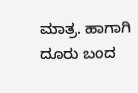ಮಾತ್ರ. ಹಾಗಾಗಿ ದೂರು ಬಂದ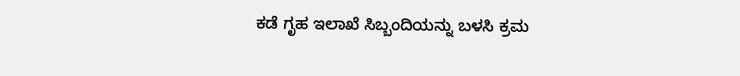ಕಡೆ ಗೃಹ ಇಲಾಖೆ ಸಿಬ್ಬಂದಿಯನ್ನು ಬಳಸಿ ಕ್ರಮ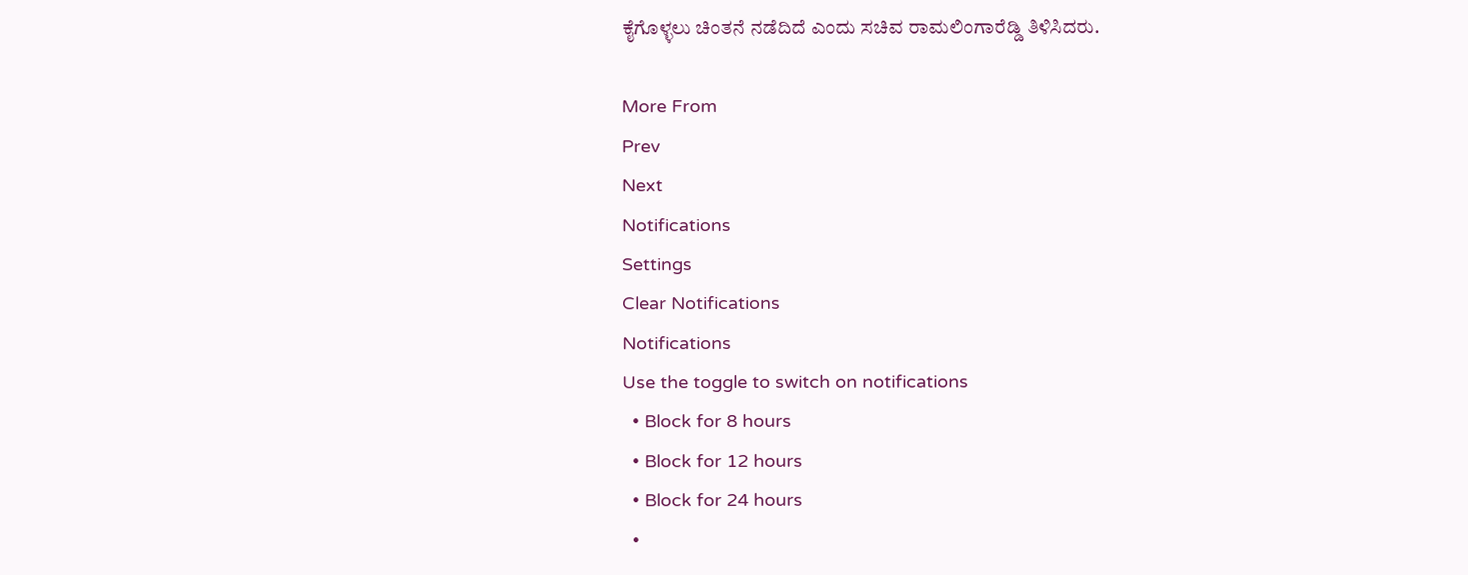ಕೈಗೊಳ್ಳಲು ಚಿಂತನೆ ನಡೆದಿದೆ ಎಂದು ಸಚಿವ ರಾಮಲಿಂಗಾರೆಡ್ಡಿ ತಿಳಿಸಿದರು.

More From
Prev
Next
Notifications
Settings
Clear Notifications
Notifications
Use the toggle to switch on notifications
  • Block for 8 hours
  • Block for 12 hours
  • Block for 24 hours
  •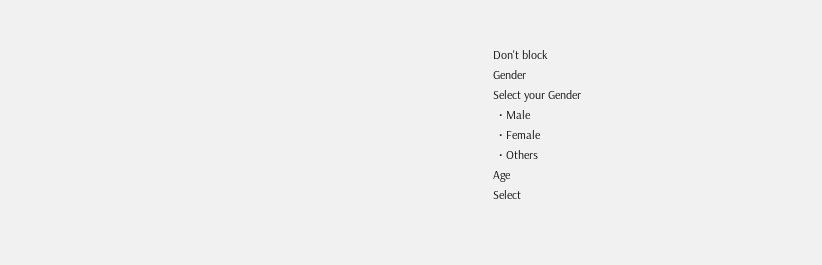Don't block
Gender
Select your Gender
  • Male
  • Female
  • Others
Age
Select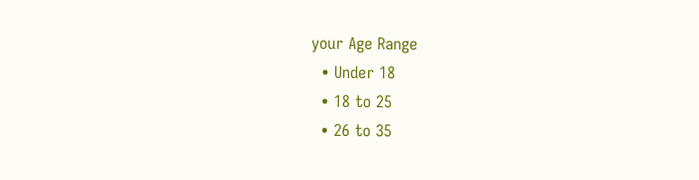your Age Range
  • Under 18
  • 18 to 25
  • 26 to 35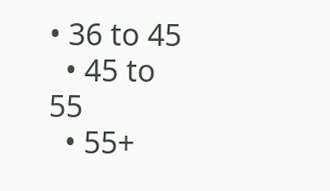• 36 to 45
  • 45 to 55
  • 55+